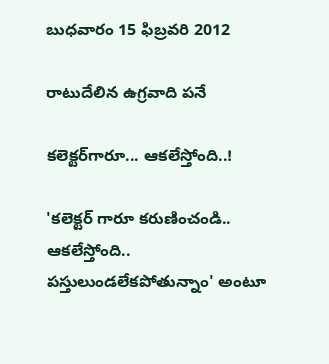బుధవారం 15 ఫిబ్రవరి 2012

రాటుదేలిన ఉగ్రవాది పనే

కలెక్టర్‌గారూ... ఆకలేస్తోంది..!

'కలెక్టర్‌ గారూ కరుణించండి.. ఆకలేస్తోంది.. పస్తులుండలేకపోతున్నాం' అంటూ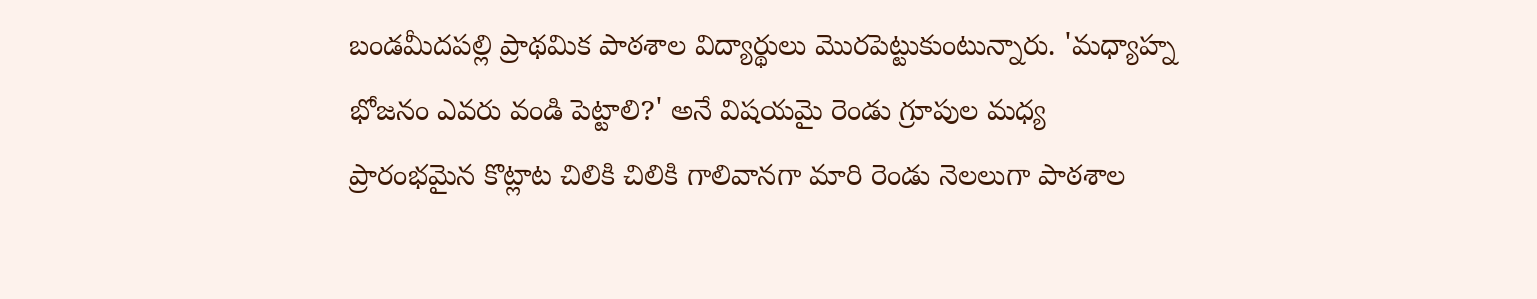బండమీదపల్లి ప్రాథమిక పాఠశాల విద్యార్థులు మొరపెట్టుకుంటున్నారు. 'మధ్యాహ్న భోజనం ఎవరు వండి పెట్టాలి?' అనే విషయమై రెండు గ్రూపుల మధ్య ప్రారంభమైన కొట్లాట చిలికి చిలికి గాలివానగా మారి రెండు నెలలుగా పాఠశాల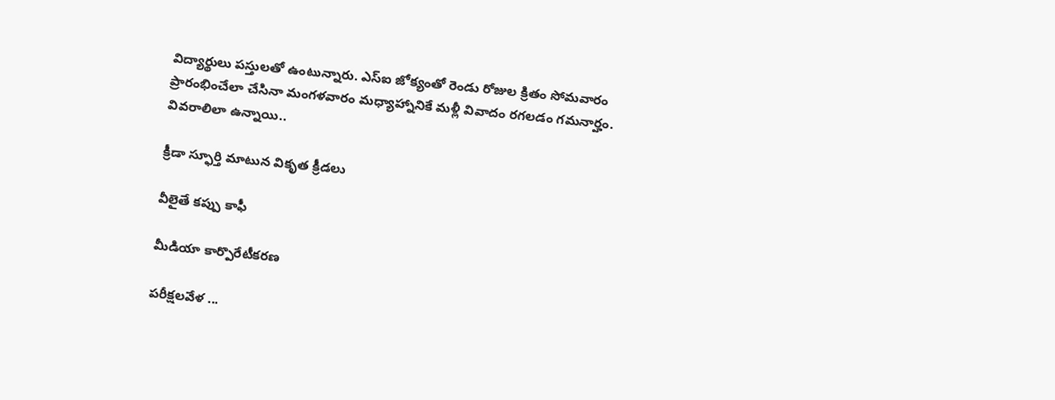విద్యార్థులు పస్తులతో ఉంటున్నారు. ఎస్‌ఐ జోక్యంతో రెండు రోజుల క్రితం సోమవారం ప్రారంభించేలా చేసినా మంగళవారం మధ్యాహ్నానికే మళ్లీ వివాదం రగలడం గమనార్హం. వివరాలిలా ఉన్నాయి..

క్రీడా స్ఫూర్తి మాటున వికృత క్రీడలు

వీలైతే కప్పు కాఫీ

మీడియా కార్పొరేటీకరణ

పరీక్షలవేళ ...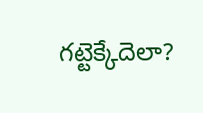గట్టెక్కేదెలా?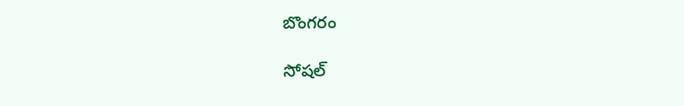బొంగరం

సోషల్‌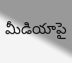మీడియాపై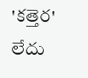'కత్తెర' లేదు